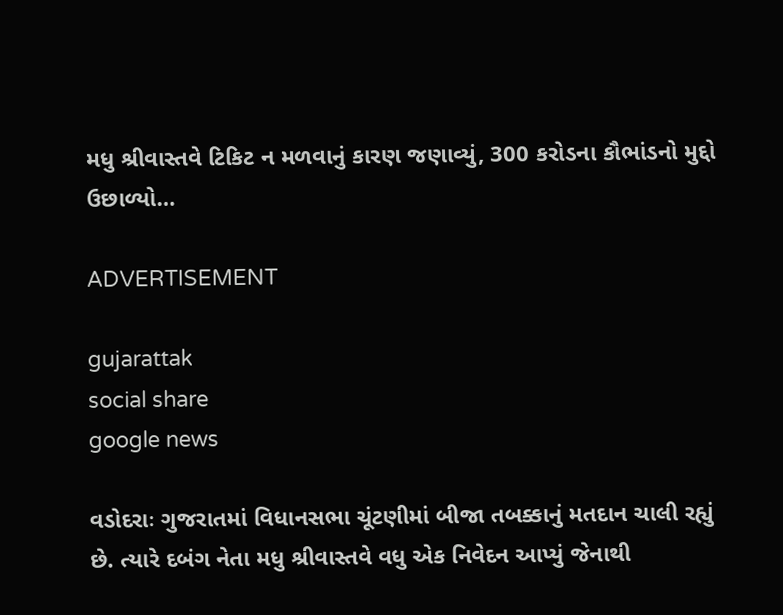મધુ શ્રીવાસ્તવે ટિકિટ ન મળવાનું કારણ જણાવ્યું, 300 કરોડના કૌભાંડનો મુદ્દો ઉછાળ્યો…

ADVERTISEMENT

gujarattak
social share
google news

વડોદરાઃ ગુજરાતમાં વિધાનસભા ચૂંટણીમાં બીજા તબક્કાનું મતદાન ચાલી રહ્યું છે. ત્યારે દબંગ નેતા મધુ શ્રીવાસ્તવે વધુ એક નિવેદન આપ્યું જેનાથી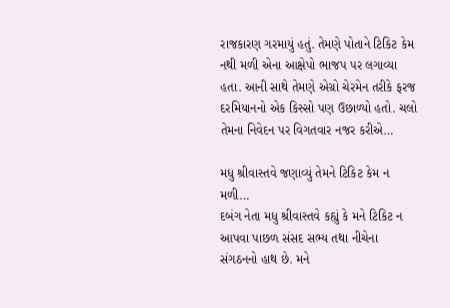રાજકારણ ગરમાયું હતું. તેમણે પોતાને ટિકિટ કેમ નથી મળી એના આક્ષેપો ભાજપ પર લગાવ્યા હતા. આની સાથે તેમણે એગ્રો ચેરમેન તરીકે ફરજ દરમિયાનનો એક કિસ્સો પણ ઉછાળ્યો હતો. ચલો તેમના નિવેદન પર વિગતવાર નજર કરીએ…

મધુ શ્રીવાસ્તવે જણાવ્યું તેમને ટિકિટ કેમ ન મળી…
દબંગ નેતા મધુ શ્રીવાસ્તવે કહ્યું કે મને ટિકિટ ન આપવા પાછળ સંસદ સભ્ય તથા નીચેના સંગઠનનો હાથ છે. મને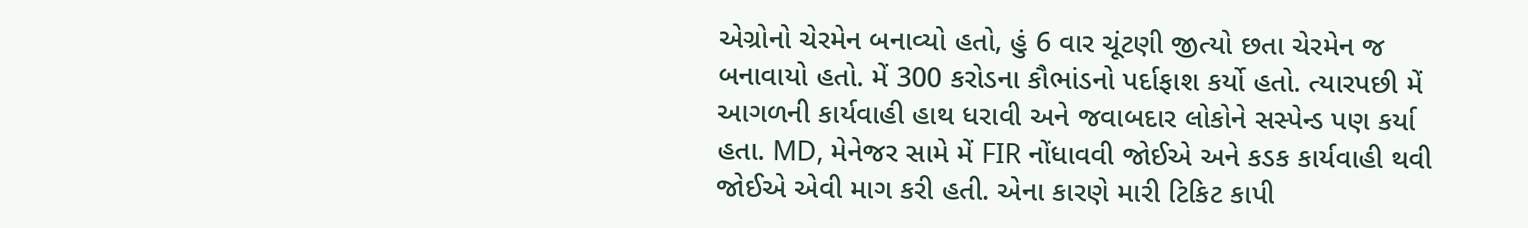એગ્રોનો ચેરમેન બનાવ્યો હતો, હું 6 વાર ચૂંટણી જીત્યો છતા ચેરમેન જ બનાવાયો હતો. મેં 300 કરોડના કૌભાંડનો પર્દાફાશ કર્યો હતો. ત્યારપછી મેં આગળની કાર્યવાહી હાથ ધરાવી અને જવાબદાર લોકોને સસ્પેન્ડ પણ કર્યા હતા. MD, મેનેજર સામે મેં FIR નોંધાવવી જોઈએ અને કડક કાર્યવાહી થવી જોઈએ એવી માગ કરી હતી. એના કારણે મારી ટિકિટ કાપી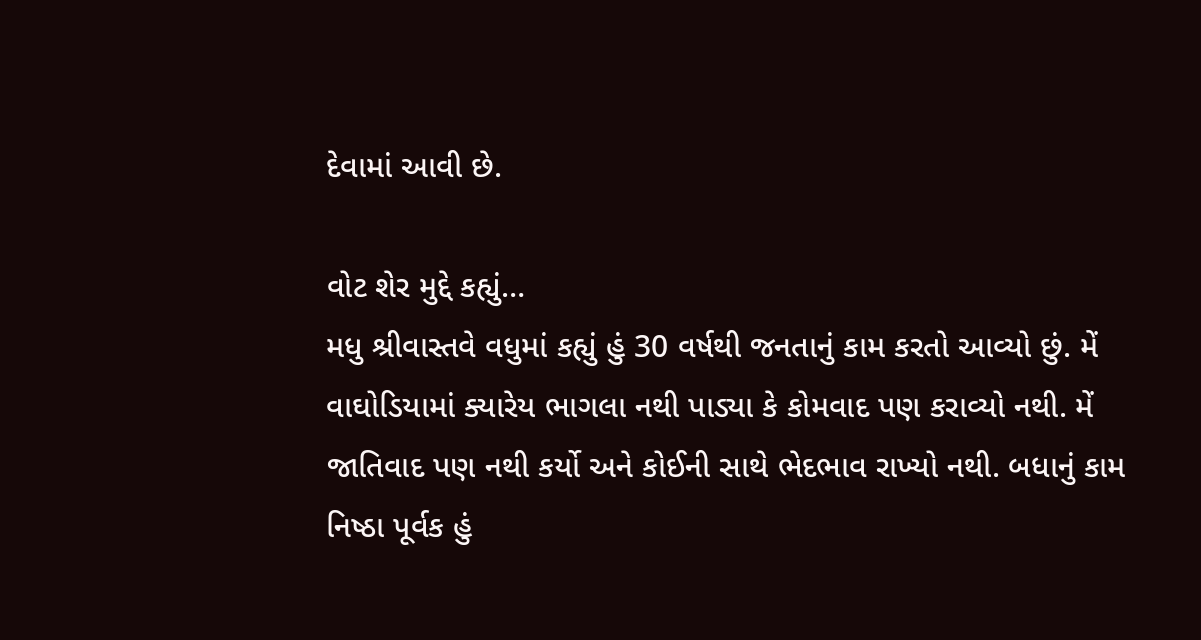દેવામાં આવી છે.

વોટ શેર મુદ્દે કહ્યું…
મધુ શ્રીવાસ્તવે વધુમાં કહ્યું હું 30 વર્ષથી જનતાનું કામ કરતો આવ્યો છું. મેં વાઘોડિયામાં ક્યારેય ભાગલા નથી પાડ્યા કે કોમવાદ પણ કરાવ્યો નથી. મેં જાતિવાદ પણ નથી કર્યો અને કોઈની સાથે ભેદભાવ રાખ્યો નથી. બધાનું કામ નિષ્ઠા પૂર્વક હું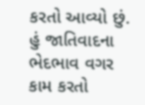કરતો આવ્યો છું. હું જાતિવાદના ભેદભાવ વગર કામ કરતો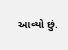આવ્યો છું.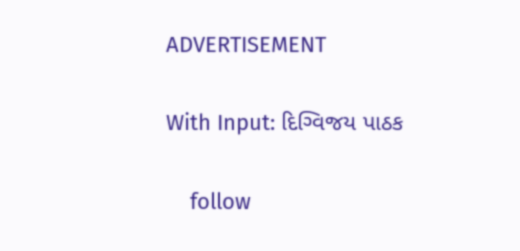ADVERTISEMENT

With Input: દિગ્વિજય પાઠક

    follow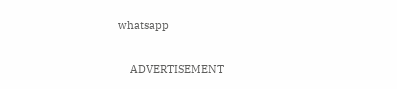whatsapp

    ADVERTISEMENT